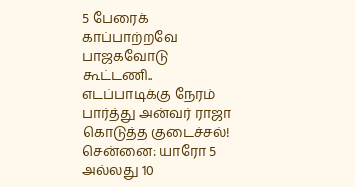5 பேரைக் காப்பாற்றவே பாஜகவோடு கூட்டணி.. எடப்பாடிக்கு நேரம் பார்த்து அன்வர் ராஜா கொடுத்த குடைச்சல்!
சென்னை: யாரோ 5 அல்லது 10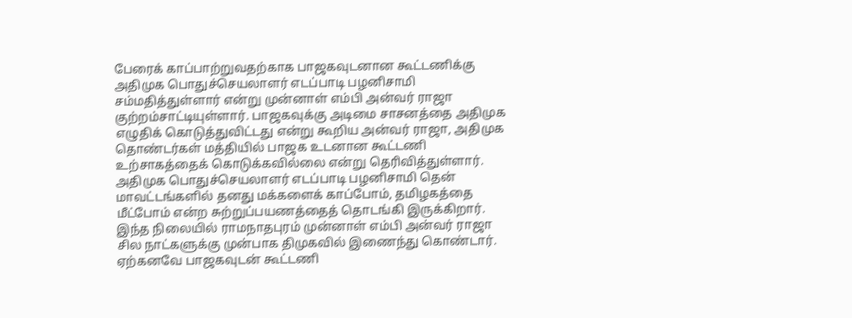பேரைக் காப்பாற்றுவதற்காக பாஜகவுடனான கூட்டணிக்கு அதிமுக பொதுச்செயலாளர் எடப்பாடி பழனிசாமி சம்மதித்துள்ளார் என்று முன்னாள் எம்பி அன்வர் ராஜா குற்றம்சாட்டியுள்ளார். பாஜகவுக்கு அடிமை சாசனத்தை அதிமுக எழுதிக் கொடுத்துவிட்டது என்று கூறிய அன்வர் ராஜா, அதிமுக தொண்டர்கள் மத்தியில் பாஜக உடனான கூட்டணி உற்சாகத்தைக் கொடுக்கவில்லை என்று தெரிவித்துள்ளார்.
அதிமுக பொதுச்செயலாளர் எடப்பாடி பழனிசாமி தென் மாவட்டங்களில் தனது மக்களைக் காப்போம், தமிழகத்தை மீட்போம் என்ற சுற்றுப்பயணத்தைத் தொடங்கி இருக்கிறார். இந்த நிலையில் ராமநாதபுரம் முன்னாள் எம்பி அன்வர் ராஜா சில நாட்களுக்கு முன்பாக திமுகவில் இணைந்து கொண்டார். ஏற்கனவே பாஜகவுடன் கூட்டணி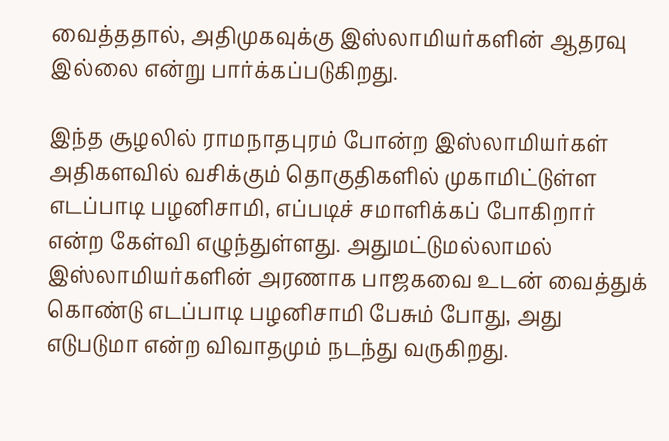வைத்ததால், அதிமுகவுக்கு இஸ்லாமியர்களின் ஆதரவு இல்லை என்று பார்க்கப்படுகிறது.

இந்த சூழலில் ராமநாதபுரம் போன்ற இஸ்லாமியர்கள் அதிகளவில் வசிக்கும் தொகுதிகளில் முகாமிட்டுள்ள எடப்பாடி பழனிசாமி, எப்படிச் சமாளிக்கப் போகிறார் என்ற கேள்வி எழுந்துள்ளது. அதுமட்டுமல்லாமல் இஸ்லாமியர்களின் அரணாக பாஜகவை உடன் வைத்துக் கொண்டு எடப்பாடி பழனிசாமி பேசும் போது, அது எடுபடுமா என்ற விவாதமும் நடந்து வருகிறது.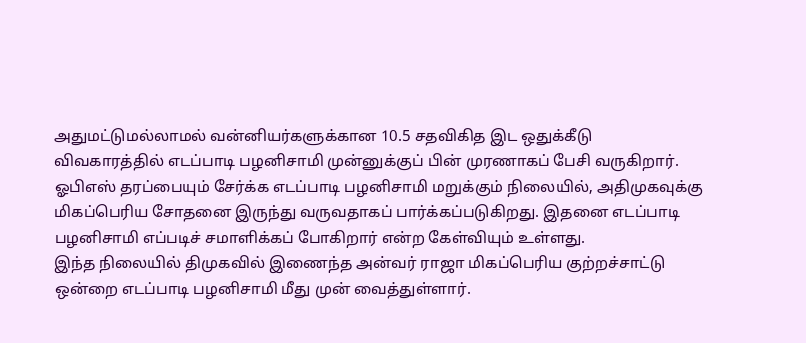அதுமட்டுமல்லாமல் வன்னியர்களுக்கான 10.5 சதவிகித இட ஒதுக்கீடு விவகாரத்தில் எடப்பாடி பழனிசாமி முன்னுக்குப் பின் முரணாகப் பேசி வருகிறார். ஓபிஎஸ் தரப்பையும் சேர்க்க எடப்பாடி பழனிசாமி மறுக்கும் நிலையில், அதிமுகவுக்கு மிகப்பெரிய சோதனை இருந்து வருவதாகப் பார்க்கப்படுகிறது. இதனை எடப்பாடி பழனிசாமி எப்படிச் சமாளிக்கப் போகிறார் என்ற கேள்வியும் உள்ளது.
இந்த நிலையில் திமுகவில் இணைந்த அன்வர் ராஜா மிகப்பெரிய குற்றச்சாட்டு ஒன்றை எடப்பாடி பழனிசாமி மீது முன் வைத்துள்ளார்.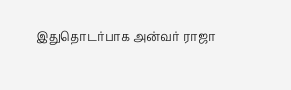இதுதொடர்பாக அன்வர் ராஜா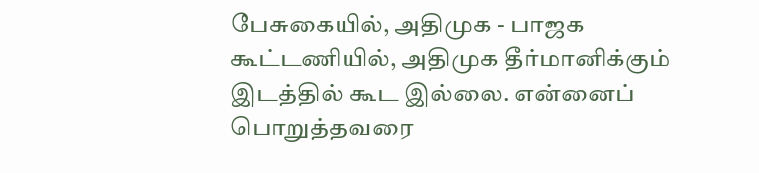பேசுகையில், அதிமுக - பாஜக கூட்டணியில், அதிமுக தீர்மானிக்கும் இடத்தில் கூட இல்லை. என்னைப் பொறுத்தவரை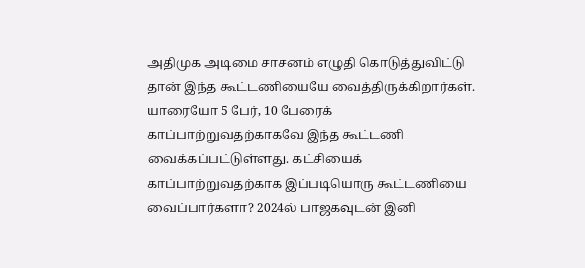அதிமுக அடிமை சாசனம் எழுதி கொடுத்துவிட்டு தான் இந்த கூட்டணியையே வைத்திருக்கிறார்கள்.
யாரையோ 5 பேர், 10 பேரைக் காப்பாற்றுவதற்காகவே இந்த கூட்டணி வைக்கப்பட்டுள்ளது. கட்சியைக் காப்பாற்றுவதற்காக இப்படியொரு கூட்டணியை வைப்பார்களா? 2024ல் பாஜகவுடன் இனி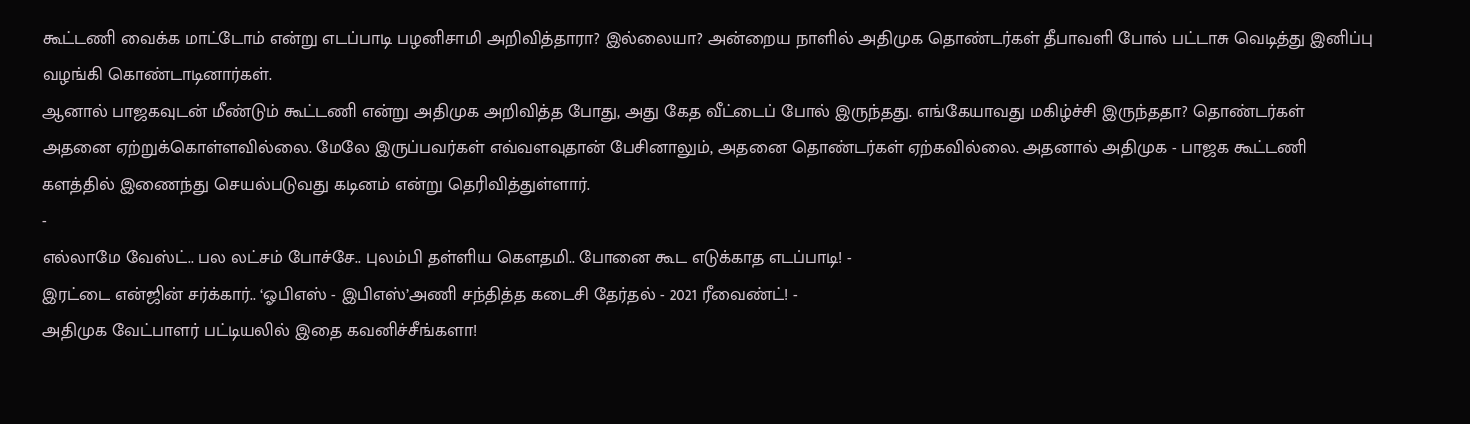கூட்டணி வைக்க மாட்டோம் என்று எடப்பாடி பழனிசாமி அறிவித்தாரா? இல்லையா? அன்றைய நாளில் அதிமுக தொண்டர்கள் தீபாவளி போல் பட்டாசு வெடித்து இனிப்பு வழங்கி கொண்டாடினார்கள்.
ஆனால் பாஜகவுடன் மீண்டும் கூட்டணி என்று அதிமுக அறிவித்த போது, அது கேத வீட்டைப் போல் இருந்தது. எங்கேயாவது மகிழ்ச்சி இருந்ததா? தொண்டர்கள் அதனை ஏற்றுக்கொள்ளவில்லை. மேலே இருப்பவர்கள் எவ்வளவுதான் பேசினாலும், அதனை தொண்டர்கள் ஏற்கவில்லை. அதனால் அதிமுக - பாஜக கூட்டணி களத்தில் இணைந்து செயல்படுவது கடினம் என்று தெரிவித்துள்ளார்.
-
எல்லாமே வேஸ்ட்.. பல லட்சம் போச்சே.. புலம்பி தள்ளிய கெளதமி.. போனை கூட எடுக்காத எடப்பாடி! -
இரட்டை என்ஜின் சர்க்கார்.. ‘ஓபிஎஸ் - இபிஎஸ்’அணி சந்தித்த கடைசி தேர்தல் - 2021 ரீவைண்ட்! -
அதிமுக வேட்பாளர் பட்டியலில் இதை கவனிச்சீங்களா!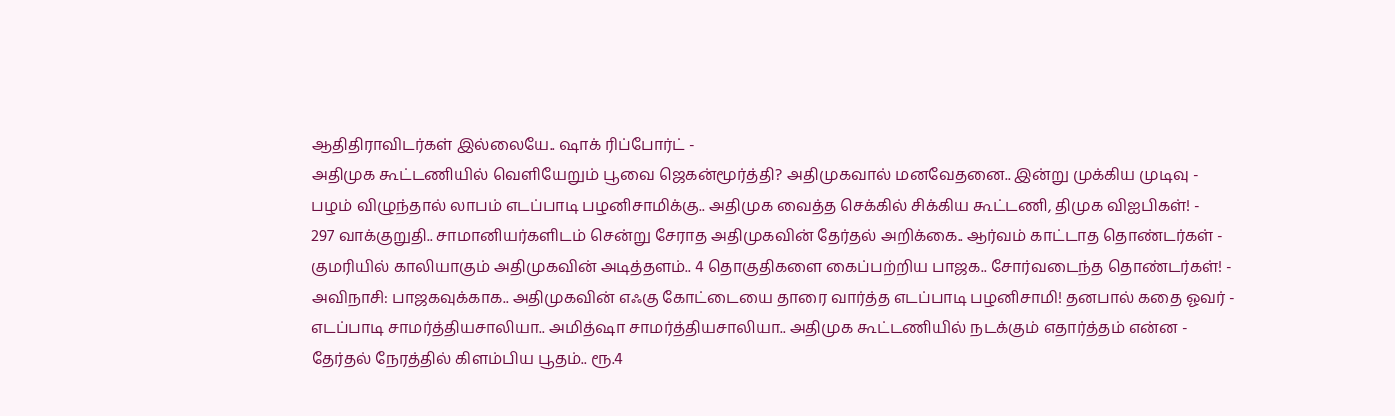ஆதிதிராவிடர்கள் இல்லையே.. ஷாக் ரிப்போர்ட் -
அதிமுக கூட்டணியில் வெளியேறும் பூவை ஜெகன்மூர்த்தி? அதிமுகவால் மனவேதனை.. இன்று முக்கிய முடிவு -
பழம் விழுந்தால் லாபம் எடப்பாடி பழனிசாமிக்கு.. அதிமுக வைத்த செக்கில் சிக்கிய கூட்டணி, திமுக விஐபிகள்! -
297 வாக்குறுதி.. சாமானியர்களிடம் சென்று சேராத அதிமுகவின் தேர்தல் அறிக்கை.. ஆர்வம் காட்டாத தொண்டர்கள் -
குமரியில் காலியாகும் அதிமுகவின் அடித்தளம்.. 4 தொகுதிகளை கைப்பற்றிய பாஜக.. சோர்வடைந்த தொண்டர்கள்! -
அவிநாசி: பாஜகவுக்காக.. அதிமுகவின் எஃகு கோட்டையை தாரை வார்த்த எடப்பாடி பழனிசாமி! தனபால் கதை ஓவர் -
எடப்பாடி சாமர்த்தியசாலியா.. அமித்ஷா சாமர்த்தியசாலியா.. அதிமுக கூட்டணியில் நடக்கும் எதார்த்தம் என்ன -
தேர்தல் நேரத்தில் கிளம்பிய பூதம்.. ரூ.4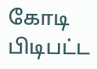கோடி பிடிபட்ட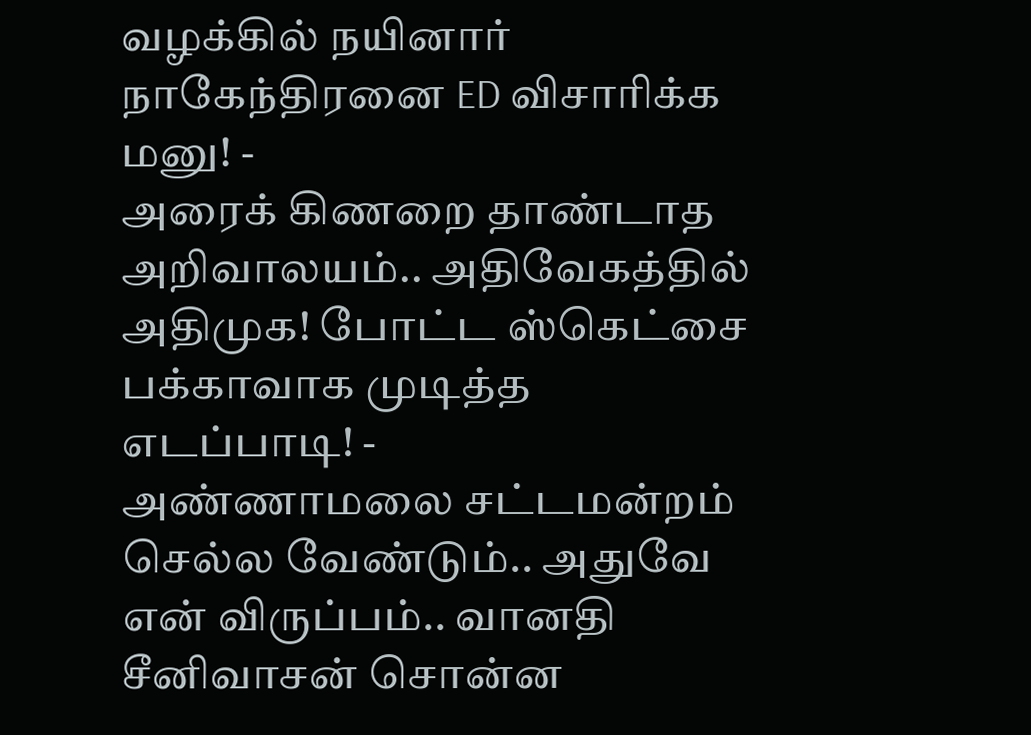வழக்கில் நயினார் நாகேந்திரனை ED விசாரிக்க மனு! -
அரைக் கிணறை தாண்டாத அறிவாலயம்.. அதிவேகத்தில் அதிமுக! போட்ட ஸ்கெட்சை பக்காவாக முடித்த எடப்பாடி! -
அண்ணாமலை சட்டமன்றம் செல்ல வேண்டும்.. அதுவே என் விருப்பம்.. வானதி சீனிவாசன் சொன்ன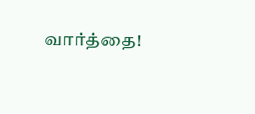வார்த்தை!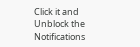Click it and Unblock the Notifications